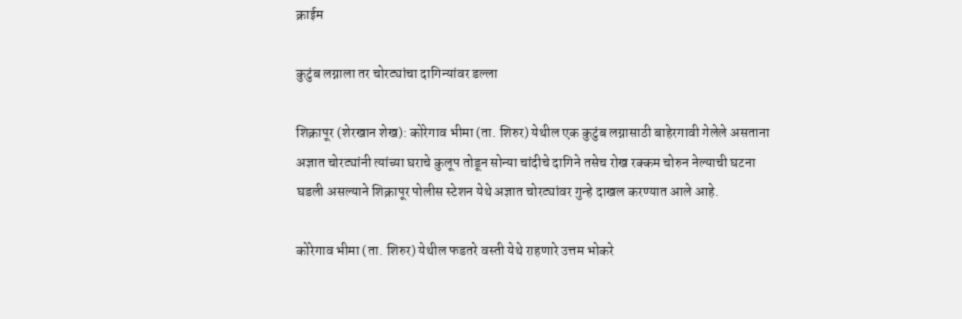क्राईम

कुटुंब लग्नाला तर चोरट्यांचा दागिन्यांवर डल्ला

शिक्रापूर (शेरखान शेख): कोरेगाव भीमा (ता. शिरुर) येथील एक कुटुंब लग्नासाठी बाहेरगावी गेलेले असताना अज्ञात चोरट्यांनी त्यांच्या घराचे कुलूप तोडून सोन्या चांदीचे दागिने तसेच रोख रक्कम चोरुन नेल्याची घटना घडली असल्याने शिक्रापूर पोलीस स्टेशन येथे अज्ञात चोरट्यांवर गुन्हे दाखल करण्यात आले आहे.

कोरेगाव भीमा (ता. शिरुर) येथील फडतरे वस्ती येथे राहणारे उत्तम भोकरे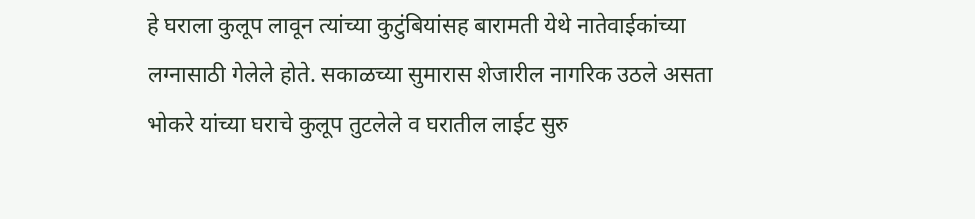हे घराला कुलूप लावून त्यांच्या कुटुंबियांसह बारामती येथे नातेवाईकांच्या लग्नासाठी गेलेले होते. सकाळच्या सुमारास शेजारील नागरिक उठले असता भोकरे यांच्या घराचे कुलूप तुटलेले व घरातील लाईट सुरु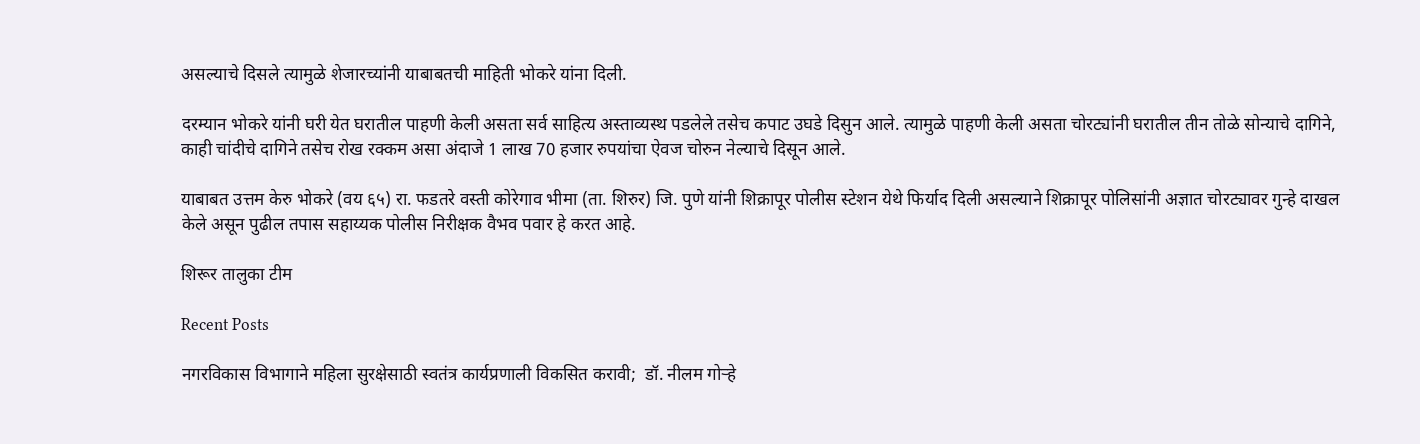असल्याचे दिसले त्यामुळे शेजारच्यांनी याबाबतची माहिती भोकरे यांना दिली.

दरम्यान भोकरे यांनी घरी येत घरातील पाहणी केली असता सर्व साहित्य अस्ताव्यस्थ पडलेले तसेच कपाट उघडे दिसुन आले. त्यामुळे पाहणी केली असता चोरट्यांनी घरातील तीन तोळे सोन्याचे दागिने, काही चांदीचे दागिने तसेच रोख रक्कम असा अंदाजे 1 लाख 70 हजार रुपयांचा ऐवज चोरुन नेल्याचे दिसून आले.

याबाबत उत्तम केरु भोकरे (वय ६५) रा. फडतरे वस्ती कोरेगाव भीमा (ता. शिरुर) जि. पुणे यांनी शिक्रापूर पोलीस स्टेशन येथे फिर्याद दिली असल्याने शिक्रापूर पोलिसांनी अज्ञात चोरट्यावर गुन्हे दाखल केले असून पुढील तपास सहाय्यक पोलीस निरीक्षक वैभव पवार हे करत आहे.

शिरूर तालुका टीम

Recent Posts

नगरविकास विभागाने महिला सुरक्षेसाठी स्वतंत्र कार्यप्रणाली विकसित करावी;  डॉ. नीलम गोऱ्हे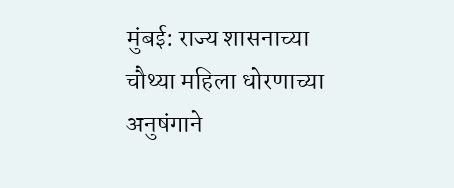मुंबई: राज्य शासनाच्या चौथ्या महिला धोरणाच्या अनुषंगाने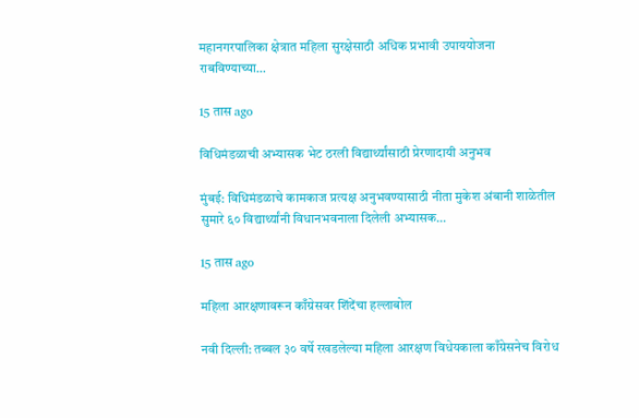महानगरपालिका क्षेत्रात महिला सुरक्षेसाठी अधिक प्रभावी उपाययोजना राबविण्याच्या…

15 तास ago

विधिमंडळाची अभ्यासक भेट ठरली विद्यार्थ्यांसाठी प्रेरणादायी अनुभव

मुंबई: विधिमंडळाचे कामकाज प्रत्यक्ष अनुभवण्यासाठी नीता मुकेश अंबानी शाळेतील सुमारे ६० विद्यार्थ्यांनी विधानभवनाला दिलेली अभ्यासक…

15 तास ago

महिला आरक्षणावरून काँग्रेसवर शिंदेंचा हल्लाबोल

नवी दिल्ली: तब्बल ३० वर्षे रखडलेल्या महिला आरक्षण विधेयकाला काँग्रेसनेच विरोध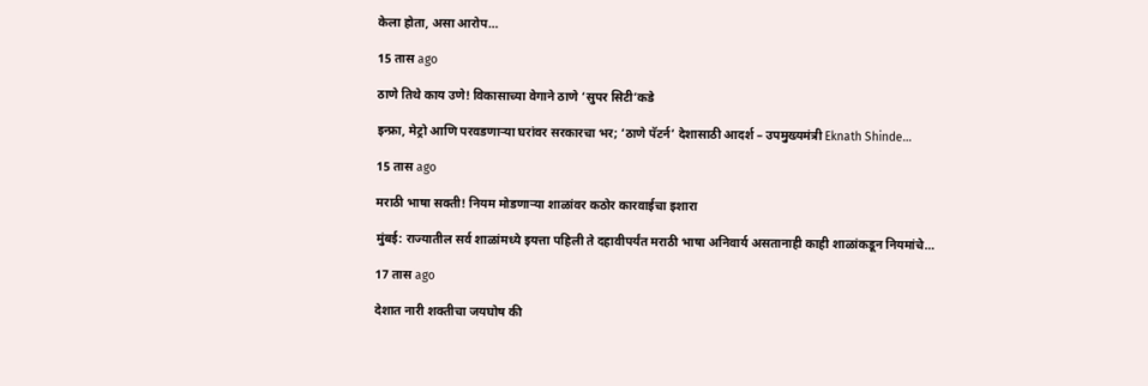केला होता, असा आरोप…

15 तास ago

ठाणे तिथे काय उणे! विकासाच्या वेगाने ठाणे ‘सुपर सिटी’कडे

इन्फ्रा, मेट्रो आणि परवडणाऱ्या घरांवर सरकारचा भर; ‘ठाणे पॅटर्न’ देशासाठी आदर्श – उपमुख्यमंत्री Eknath Shinde…

15 तास ago

मराठी भाषा सक्ती! नियम मोडणाऱ्या शाळांवर कठोर कारवाईचा इशारा

मुंबई: राज्यातील सर्व शाळांमध्ये इयत्ता पहिली ते दहावीपर्यंत मराठी भाषा अनिवार्य असतानाही काही शाळांकडून नियमांचे…

17 तास ago

देशात नारी शक्तीचा जयघोष की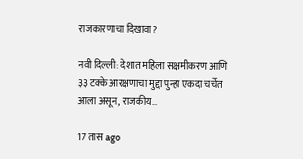राजकारणाचा दिखावा?

नवी दिल्ली: देशात महिला सक्षमीकरण आणि ३३ टक्के आरक्षणाचा मुद्दा पुन्हा एकदा चर्चेत आला असून, राजकीय…

17 तास ago